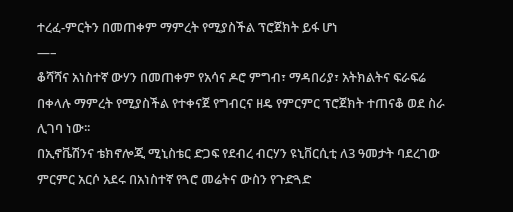ተረፈ-ምርትን በመጠቀም ማምረት የሚያስችል ፕሮጀክት ይፋ ሆነ
—–
ቆሻሻና አነስተኛ ውሃን በመጠቀም የአሳና ዶሮ ምግብ፣ ማዳበሪያ፣ አትክልትና ፍራፍሬ በቀላሉ ማምረት የሚያስችል የተቀናጀ የግብርና ዘዴ የምርምር ፕሮጀክት ተጠናቆ ወደ ስራ ሊገባ ነው፡፡
በኢኖቬሽንና ቴክኖሎጂ ሚኒስቴር ድጋፍ የደብረ ብርሃን ዩኒቨርሲቲ ለ3 ዓመታት ባደረገው ምርምር አርሶ አደሩ በአነስተኛ የጓሮ መሬትና ውስን የጉድጓድ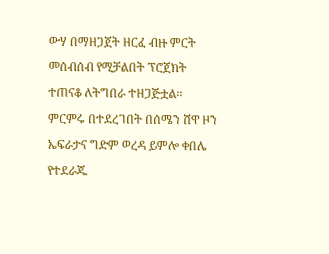ውሃ በማዘጋጀት ዘርፈ ብዙ ምርት መሰብሰብ የሚቻልበት ፕሮጀክት ተጠናቆ ለትግበራ ተዘጋጅቷል፡፡
ምርምሩ በተደረገበት በሰሜን ሸዋ ዞን ኤፍራታና ግድም ወረዳ ይምሎ ቀበሌ የተደራጁ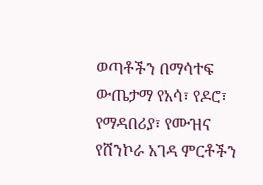ወጣቶችን በማሳተፍ ውጤታማ የአሳ፣ የዶሮ፣ የማዳበሪያ፣ የሙዝና የሸንኮራ አገዳ ምርቶችን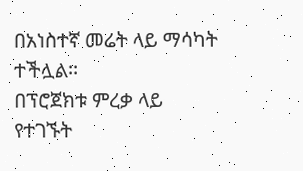በአነስተኛ መሬት ላይ ማሳካት ተችሏል፡፡
በፕሮጀክቱ ምረቃ ላይ የተገኙት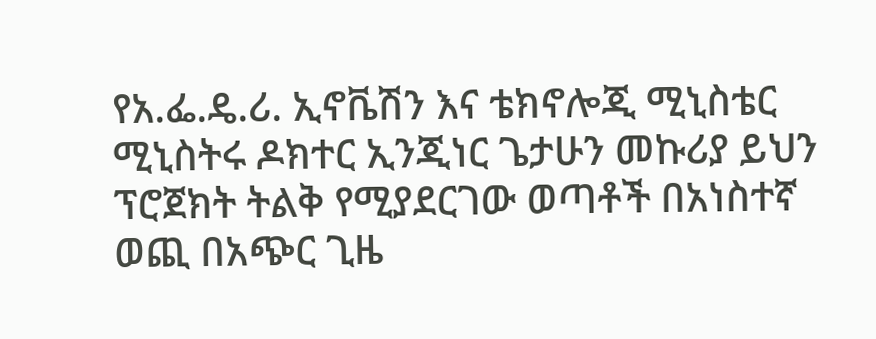የአ.ፌ.ዴ.ሪ. ኢኖቬሽን እና ቴክኖሎጂ ሚኒስቴር ሚኒስትሩ ዶክተር ኢንጂነር ጌታሁን መኩሪያ ይህን ፕሮጀክት ትልቅ የሚያደርገው ወጣቶች በአነስተኛ ወጪ በአጭር ጊዜ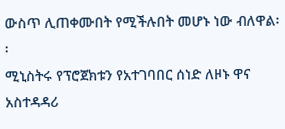ውስጥ ሊጠቀሙበት የሚችሉበት መሆኑ ነው ብለዋል፡፡
ሚኒስትሩ የፕሮጀክቱን የአተገባበር ሰነድ ለዞኑ ዋና አስተዳዳሪ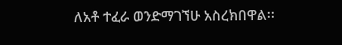ለአቶ ተፈራ ወንድማገኘሁ አስረክበዋል፡፡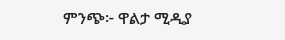ምንጭ፦ ዋልታ ሚዲያ